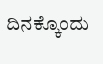ದಿನಕ್ಕೊಂದು‌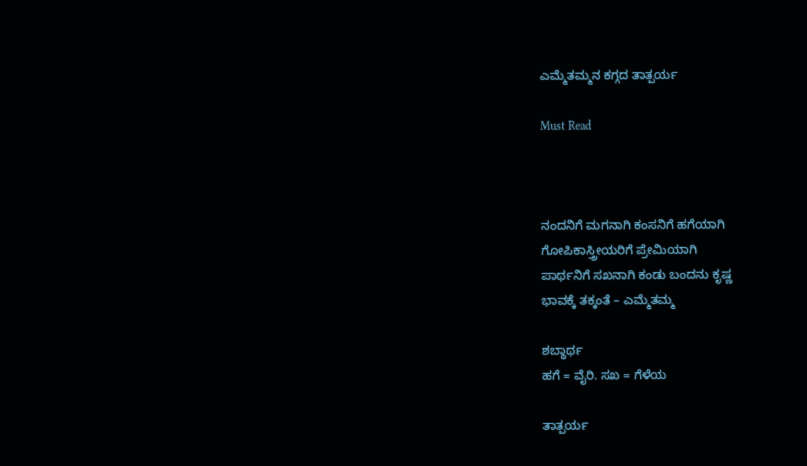ಎಮ್ಮೆತಮ್ಮನ ಕಗ್ಗದ ತಾತ್ಪರ್ಯ

Must Read



ನಂದನಿಗೆ ಮಗನಾಗಿ ಕಂಸನಿಗೆ ಹಗೆಯಾಗಿ
ಗೋಪಿಕಾಸ್ತ್ರೀಯರಿಗೆ ಪ್ರೇಮಿಯಾಗಿ
ಪಾರ್ಥನಿಗೆ ಸಖನಾಗಿ‌ ಕಂಡು ಬಂದ‌ನು‌ ಕೃಷ್ಣ
ಭಾವಕ್ಕೆ ತಕ್ಕಂತೆ – ಎಮ್ಮೆತಮ್ಮ

ಶಬ್ಧಾರ್ಥ
ಹಗೆ = ವೈರಿ. ಸಖ = ಗೆಳೆಯ

ತಾತ್ಪರ್ಯ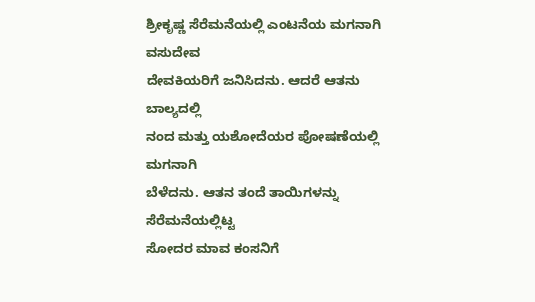ಶ್ರೀಕೃಷ್ಣ ಸೆರೆಮನೆಯಲ್ಲಿ ಎಂಟನೆಯ ಮಗನಾಗಿ ವಸುದೇವ
ದೇವಕಿಯರಿಗೆ ಜನಿಸಿದನು. ಆದರೆ‌‌ ಆತನು‌ ಬಾಲ್ಯದಲ್ಲಿ
ನಂದ ಮತ್ತು ಯಶೋದೆಯರ‌ ಪೋಷಣೆಯಲ್ಲಿ‌ ಮಗನಾಗಿ
ಬೆಳೆದ‌ನು. ಆತನ ತಂದೆ ತಾಯಿಗಳನ್ನು‌ ಸೆರೆಮನೆಯಲ್ಲಿಟ್ಟ
ಸೋದರ ಮಾವ ಕಂಸನಿಗೆ‌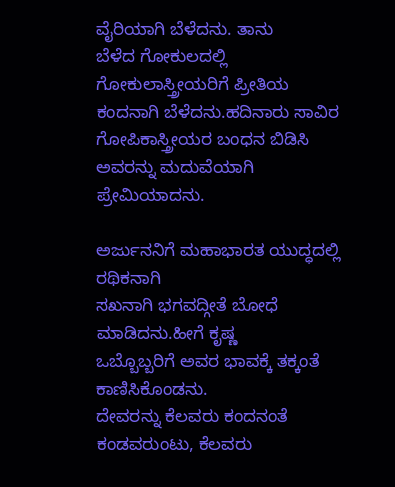ವೈರಿಯಾಗಿ‌ ಬೆಳೆದನು. ತಾನು
ಬೆಳೆದ ಗೋಕುಲದಲ್ಲಿ ಗೋಕುಲಾಸ್ತ್ರೀಯರಿಗೆ‌ ಪ್ರೀತಿಯ
ಕಂದನಾಗಿ ಬೆಳೆದನು.ಹದಿನಾರು‌ ಸಾವಿರ ಗೋಪಿಕಾಸ್ತ್ರೀಯರ ಬಂಧನ ಬಿಡಿಸಿ ಅವರನ್ನು‌ ಮದುವೆಯಾಗಿ ಪ್ರೇಮಿಯಾದನು.

ಅರ್ಜುನನಿಗೆ‌ ಮಹಾಭಾರತ ಯುದ್ಧದಲ್ಲಿ ರಥಿಕನಾಗಿ
ಸಖನಾಗಿ ಭಗವದ್ಗೀತೆ ಬೋಧೆ ಮಾಡಿದನು.ಹೀಗೆ‌ ಕೃಷ್ಣ
ಒಬ್ಬೊಬ್ಬರಿಗೆ ಅವರ ಭಾವಕ್ಕೆ ತಕ್ಕಂತೆ ಕಾಣಿಸಿಕೊಂಡನು.
ದೇವರನ್ನು ಕೆಲವರು ಕಂದನಂತೆ ಕಂಡವರುಂಟು, ಕೆಲವರು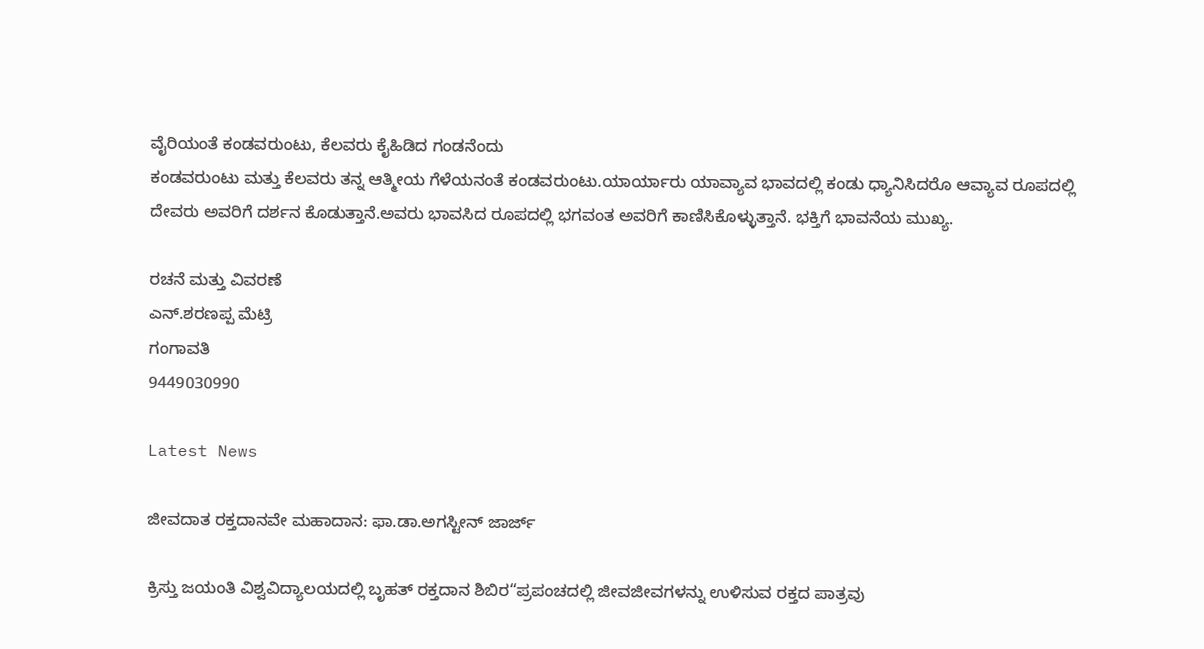ವೈರಿಯಂತೆ ಕಂಡವರುಂಟು, ಕೆಲವರು ಕೈಹಿಡಿದ ಗಂಡನೆಂದು
ಕಂಡವರುಂಟು ಮತ್ತು ಕೆಲವರು ತನ್ನ‌ ‌ಆತ್ಮೀಯ ಗೆಳೆಯನಂತೆ ಕಂಡವರುಂಟು.ಯಾರ್ಯಾರು‌‌ ಯಾವ್ಯಾವ‌ ಭಾವದಲ್ಲಿ ಕಂಡು ಧ್ಯಾನಿಸಿದರೊ‌ ಆವ್ಯಾವ ರೂಪದಲ್ಲಿ‌ ದೇವರು‌ ಅವರಿಗೆ ದರ್ಶನ ಕೊಡುತ್ತಾನೆ.ಅವರು ಭಾವಸಿದ ರೂಪದಲ್ಲಿ ಭಗವಂತ ಅವರಿಗೆ‌ ಕಾಣಿಸಿಕೊಳ್ಳುತ್ತಾನೆ. ಭಕ್ತಿಗೆ ಭಾವನೆಯ ಮುಖ್ಯ.

ರಚನೆ ಮತ್ತು ವಿವರಣೆ
ಎನ್.ಶರಣಪ್ಪ ಮೆಟ್ರಿ
ಗಂಗಾವತಿ
9449030990

Latest News

ಜೀವದಾತ ರಕ್ತದಾನವೇ ಮಹಾದಾನ: ಫಾ.ಡಾ.ಅಗಸ್ಟೀನ್ ಜಾರ್ಜ್

ಕ್ರಿಸ್ತು ಜಯಂತಿ ವಿಶ್ವವಿದ್ಯಾಲಯದಲ್ಲಿ ಬೃಹತ್ ರಕ್ತದಾನ ಶಿಬಿರ“ಪ್ರಪಂಚದಲ್ಲಿ ಜೀವಜೀವಗಳನ್ನು ಉಳಿಸುವ ರಕ್ತದ ಪಾತ್ರವು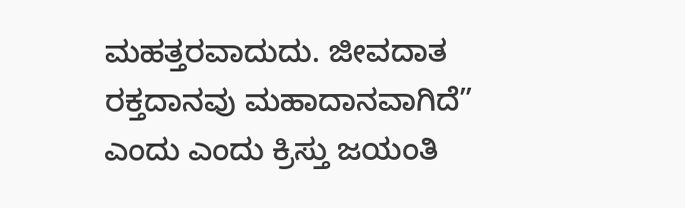ಮಹತ್ತರವಾದುದು. ಜೀವದಾತ ರಕ್ತದಾನವು ಮಹಾದಾನವಾಗಿದೆ” ಎಂದು ಎಂದು ಕ್ರಿಸ್ತು ಜಯಂತಿ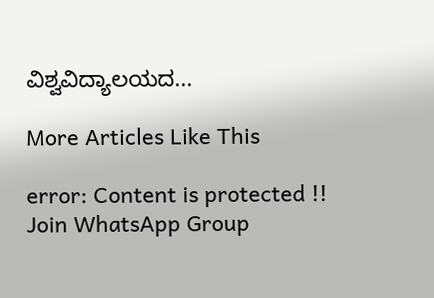ವಿಶ್ವವಿದ್ಯಾಲಯದ...

More Articles Like This

error: Content is protected !!
Join WhatsApp Group